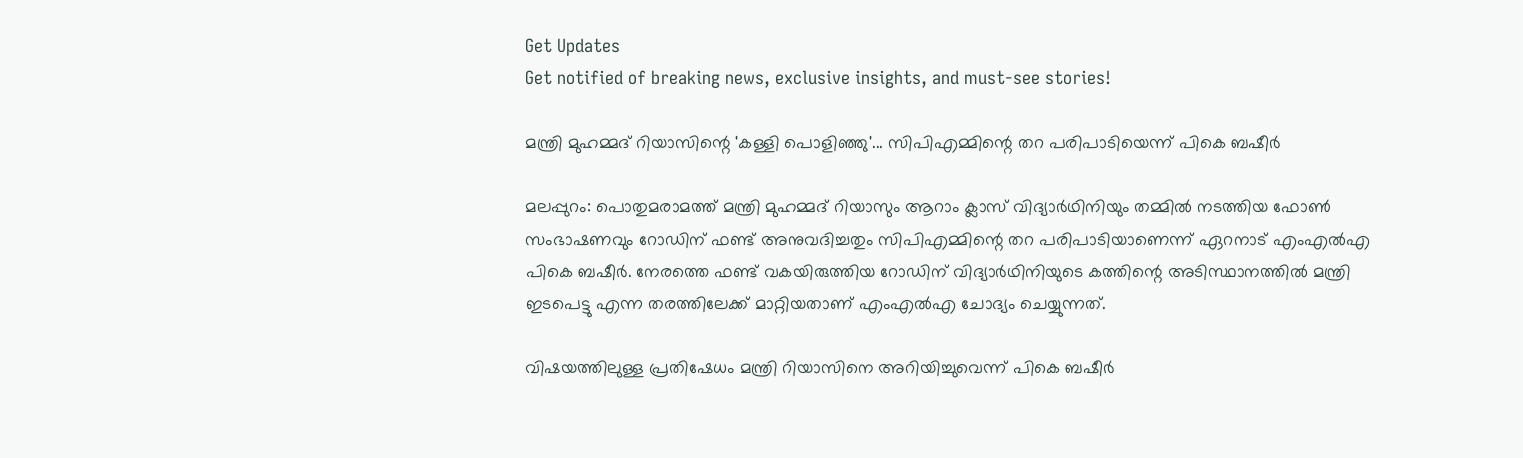Get Updates
Get notified of breaking news, exclusive insights, and must-see stories!

മന്ത്രി മുഹമ്മദ് റിയാസിന്റെ 'കള്ളി പൊളിഞ്ഞു'... സിപിഎമ്മിന്റെ തറ പരിപാടിയെന്ന് പികെ ബഷീര്‍

മലപ്പുറം: പൊതുമരാമത്ത് മന്ത്രി മുഹമ്മദ് റിയാസും ആറാം ക്ലാസ് വിദ്യാര്‍ഥിനിയും തമ്മില്‍ നടത്തിയ ഫോണ്‍ സംഭാഷണവും റോഡിന് ഫണ്ട് അനുവദിച്ചതും സിപിഎമ്മിന്റെ തറ പരിപാടിയാണെന്ന് ഏറനാട് എംഎല്‍എ പികെ ബഷീര്‍. നേരത്തെ ഫണ്ട് വകയിരുത്തിയ റോഡിന് വിദ്യാര്‍ഥിനിയുടെ കത്തിന്റെ അടിസ്ഥാനത്തില്‍ മന്ത്രി ഇടപെട്ടു എന്ന തരത്തിലേക്ക് മാറ്റിയതാണ് എംഎല്‍എ ചോദ്യം ചെയ്യുന്നത്.

വിഷയത്തിലുള്ള പ്രതിഷേധം മന്ത്രി റിയാസിനെ അറിയിച്ചുവെന്ന് പികെ ബഷീര്‍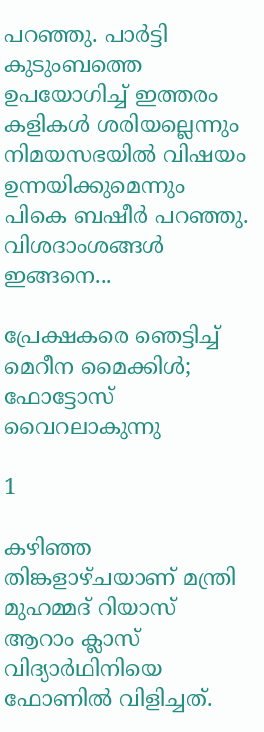പറഞ്ഞു. പാര്‍ട്ടി കുടുംബത്തെ ഉപയോഗിച്ച് ഇത്തരം കളികള്‍ ശരിയല്ലെന്നും നിമയസഭയില്‍ വിഷയം ഉന്നയിക്കുമെന്നും പികെ ബഷീര്‍ പറഞ്ഞു. വിശദാംശങ്ങള്‍ ഇങ്ങനെ...

പ്രേക്ഷകരെ ഞെട്ടിച്ച് മെറീന മൈക്കിൾ; ഫോട്ടോസ് വൈറലാകുന്നു

1

കഴിഞ്ഞ തിങ്കളാഴ്ചയാണ് മന്ത്രി മുഹമ്മദ് റിയാസ് ആറാം ക്ലാസ് വിദ്യാര്‍ഥിനിയെ ഫോണില്‍ വിളിച്ചത്.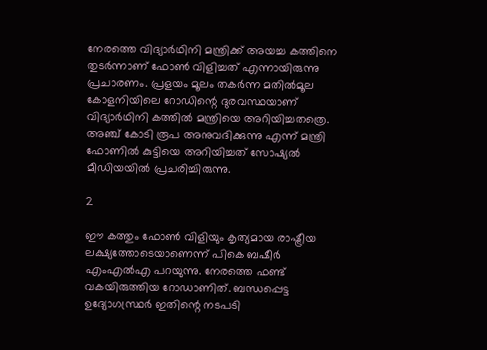നേരത്തെ വിദ്യാര്‍ഥിനി മന്ത്രിക്ക് അയച്ച കത്തിനെ തുടര്‍ന്നാണ് ഫോണ്‍ വിളിച്ചത് എന്നായിരുന്നു പ്രചാരണം. പ്രളയം മൂലം തകര്‍ന്ന മതില്‍മൂല കോളനിയിലെ റോഡിന്റെ ദുരവസ്ഥയാണ് വിദ്യാര്‍ഥിനി കത്തില്‍ മന്ത്രിയെ അറിയിച്ചതത്രെ. അഞ്ച് കോടി രൂപ അനുവദിക്കുന്നു എന്ന് മന്ത്രി ഫോണില്‍ കുട്ടിയെ അറിയിച്ചത് സോഷ്യല്‍ മീഡിയയില്‍ പ്രചരിച്ചിരുന്നു.

2

ഈ കത്തും ഫോണ്‍ വിളിയും കൃത്യമായ രാഷ്ട്രീയ ലക്ഷ്യത്തോടെയാണെന്ന് പികെ ബഷീര്‍ എംഎല്‍എ പറയുന്നു. നേരത്തെ ഫണ്ട് വകയിരുത്തിയ റോഡാണിത്. ബന്ധപ്പെട്ട ഉദ്യോഗസ്ഥ്രര്‍ ഇതിന്റെ നടപടി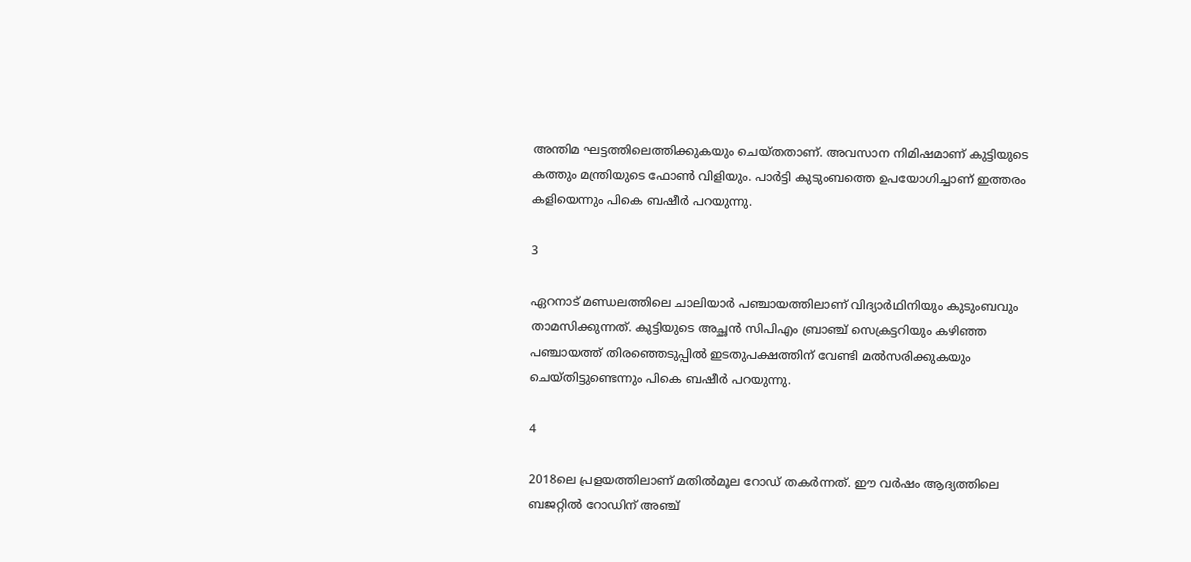അന്തിമ ഘട്ടത്തിലെത്തിക്കുകയും ചെയ്തതാണ്. അവസാന നിമിഷമാണ് കുട്ടിയുടെ കത്തും മന്ത്രിയുടെ ഫോണ്‍ വിളിയും. പാര്‍ട്ടി കുടുംബത്തെ ഉപയോഗിച്ചാണ് ഇത്തരം കളിയെന്നും പികെ ബഷീര്‍ പറയുന്നു.

3

ഏറനാട് മണ്ഡലത്തിലെ ചാലിയാര്‍ പഞ്ചായത്തിലാണ് വിദ്യാര്‍ഥിനിയും കുടുംബവും താമസിക്കുന്നത്. കുട്ടിയുടെ അച്ഛന്‍ സിപിഎം ബ്രാഞ്ച് സെക്രട്ടറിയും കഴിഞ്ഞ പഞ്ചായത്ത് തിരഞ്ഞെടുപ്പില്‍ ഇടതുപക്ഷത്തിന് വേണ്ടി മല്‍സരിക്കുകയും ചെയ്തിട്ടുണ്ടെന്നും പികെ ബഷീര്‍ പറയുന്നു.

4

2018ലെ പ്രളയത്തിലാണ് മതില്‍മൂല റോഡ് തകര്‍ന്നത്. ഈ വര്‍ഷം ആദ്യത്തിലെ ബജറ്റില്‍ റോഡിന് അഞ്ച്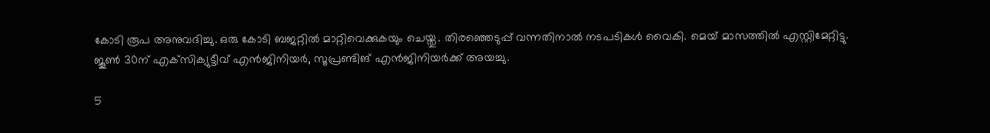കോടി രൂപ അനുവദിച്ചു. ഒരു കോടി ബജറ്റില്‍ മാറ്റിവെക്കുകയും ചെയ്തു. തിരഞ്ഞെടുപ്പ് വന്നതിനാല്‍ നടപടികള്‍ വൈകി. മെയ് മാസത്തില്‍ എസ്റ്റിമേറ്റിട്ടു. ജൂണ്‍ 30ന് എക്‌സിക്യുട്ടീവ് എന്‍ജിനിയര്‍, സൂപ്രണ്ടിങ് എന്‍ജിനിയര്‍ക്ക് അയച്ചു.

5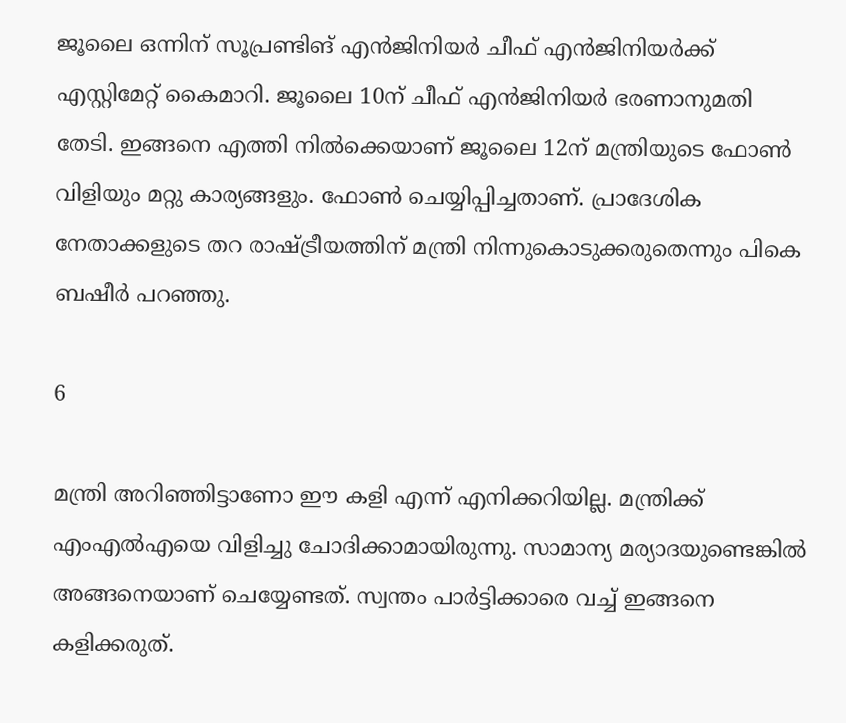ജൂലൈ ഒന്നിന് സൂപ്രണ്ടിങ് എന്‍ജിനിയര്‍ ചീഫ് എന്‍ജിനിയര്‍ക്ക് എസ്റ്റിമേറ്റ് കൈമാറി. ജൂലൈ 10ന് ചീഫ് എന്‍ജിനിയര്‍ ഭരണാനുമതി തേടി. ഇങ്ങനെ എത്തി നില്‍ക്കെയാണ് ജൂലൈ 12ന് മന്ത്രിയുടെ ഫോണ്‍ വിളിയും മറ്റു കാര്യങ്ങളും. ഫോണ്‍ ചെയ്യിപ്പിച്ചതാണ്. പ്രാദേശിക നേതാക്കളുടെ തറ രാഷ്ട്രീയത്തിന് മന്ത്രി നിന്നുകൊടുക്കരുതെന്നും പികെ ബഷീര്‍ പറഞ്ഞു.

6

മന്ത്രി അറിഞ്ഞിട്ടാണോ ഈ കളി എന്ന് എനിക്കറിയില്ല. മന്ത്രിക്ക് എംഎല്‍എയെ വിളിച്ചു ചോദിക്കാമായിരുന്നു. സാമാന്യ മര്യാദയുണ്ടെങ്കില്‍ അങ്ങനെയാണ് ചെയ്യേണ്ടത്. സ്വന്തം പാര്‍ട്ടിക്കാരെ വച്ച് ഇങ്ങനെ കളിക്കരുത്.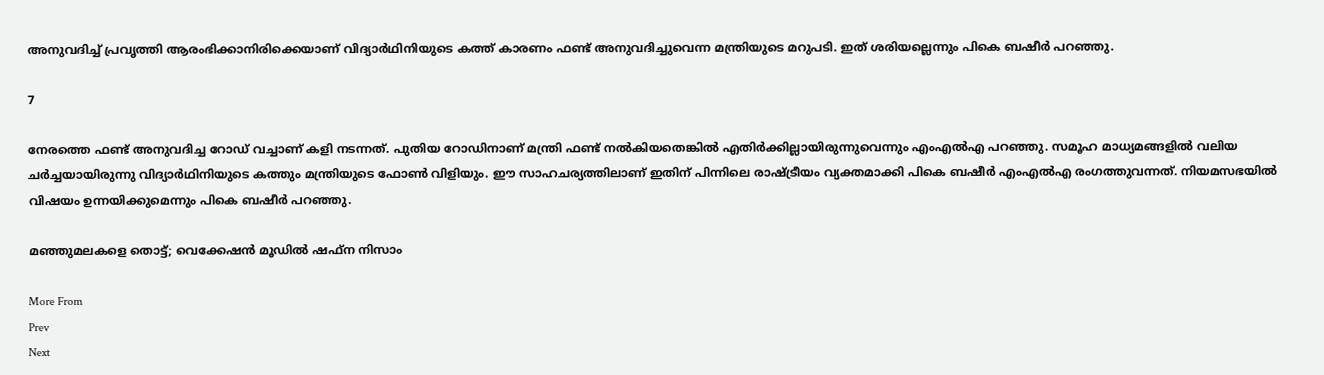അനുവദിച്ച് പ്രവൃത്തി ആരംഭിക്കാനിരിക്കെയാണ് വിദ്യാര്‍ഥിനിയുടെ കത്ത് കാരണം ഫണ്ട് അനുവദിച്ചുവെന്ന മന്ത്രിയുടെ മറുപടി. ഇത് ശരിയല്ലെന്നും പികെ ബഷീര്‍ പറഞ്ഞു.

7

നേരത്തെ ഫണ്ട് അനുവദിച്ച റോഡ് വച്ചാണ് കളി നടന്നത്. പുതിയ റോഡിനാണ് മന്ത്രി ഫണ്ട് നല്‍കിയതെങ്കില്‍ എതിര്‍ക്കില്ലായിരുന്നുവെന്നും എംഎല്‍എ പറഞ്ഞു. സമൂഹ മാധ്യമങ്ങളില്‍ വലിയ ചര്‍ച്ചയായിരുന്നു വിദ്യാര്‍ഥിനിയുടെ കത്തും മന്ത്രിയുടെ ഫോണ്‍ വിളിയും. ഈ സാഹചര്യത്തിലാണ് ഇതിന് പിന്നിലെ രാഷ്ട്രീയം വ്യക്തമാക്കി പികെ ബഷീര്‍ എംഎല്‍എ രംഗത്തുവന്നത്. നിയമസഭയില്‍ വിഷയം ഉന്നയിക്കുമെന്നും പികെ ബഷീര്‍ പറഞ്ഞു.

മഞ്ഞുമലകളെ തൊട്ട്; വെക്കേഷൻ മൂഡിൽ ഷഫ്ന നിസാം

More From
Prev
Next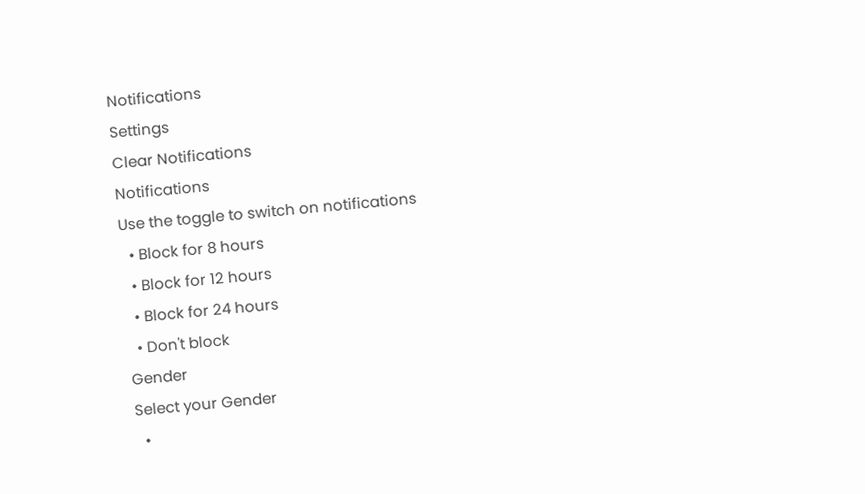Notifications
Settings
Clear Notifications
Notifications
Use the toggle to switch on notifications
  • Block for 8 hours
  • Block for 12 hours
  • Block for 24 hours
  • Don't block
Gender
Select your Gender
  •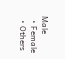Male
  • Female
  • Others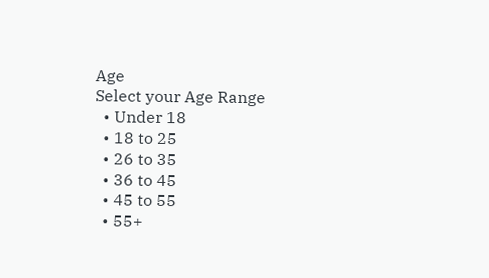Age
Select your Age Range
  • Under 18
  • 18 to 25
  • 26 to 35
  • 36 to 45
  • 45 to 55
  • 55+